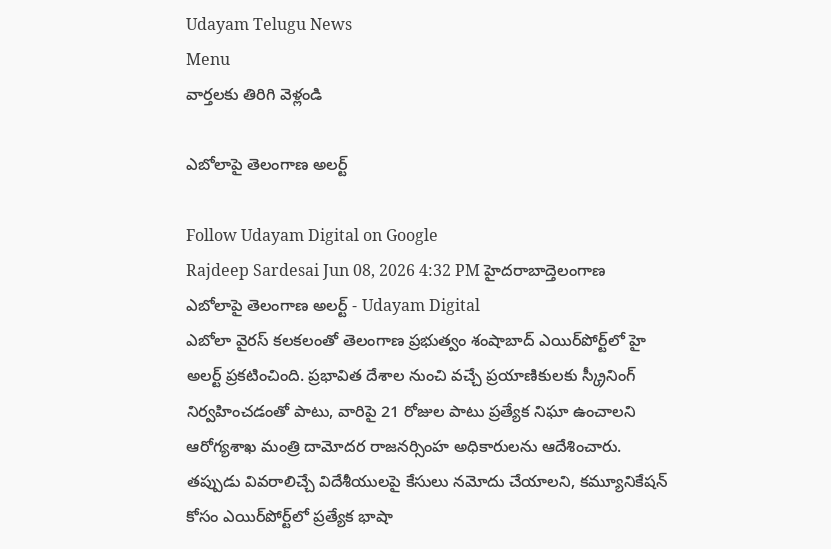Udayam Telugu News
Menu
వార్తలకు తిరిగి వెళ్లండి

ఎబోలాపై తెలంగాణ అలర్ట్

Follow Udayam Digital on Google
Rajdeep Sardesai Jun 08, 2026 4:32 PM హైదరాబాద్తెలంగాణ
ఎబోలాపై తెలంగాణ అలర్ట్ - Udayam Digital
ఎబోలా వైరస్ కలకలంతో తెలంగాణ ప్రభుత్వం శంషాబాద్ ఎయిర్‌పోర్ట్‌లో హై అలర్ట్ ప్రకటించింది. ప్రభావిత దేశాల నుంచి వచ్చే ప్రయాణికులకు స్క్రీనింగ్ నిర్వహించడంతో పాటు, వారిపై 21 రోజుల పాటు ప్రత్యేక నిఘా ఉంచాలని ఆరోగ్యశాఖ మంత్రి దామోదర రాజనర్సింహ అధికారులను ఆదేశించారు. తప్పుడు వివరాలిచ్చే విదేశీయులపై కేసులు నమోదు చేయాలని, కమ్యూనికేషన్ కోసం ఎయిర్‌పోర్ట్‌లో ప్రత్యేక భాషా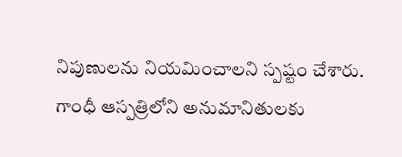నిపుణులను నియమించాలని స్పష్టం చేశారు. గాంధీ ఆస్పత్రిలోని అనుమానితులకు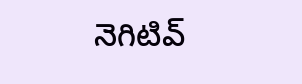నెగిటివ్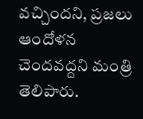వచ్చిందని, ప్రజలు ఆందోళన చెందవద్దని మంత్రి తెలిపారు.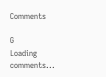Comments

G
Loading comments...